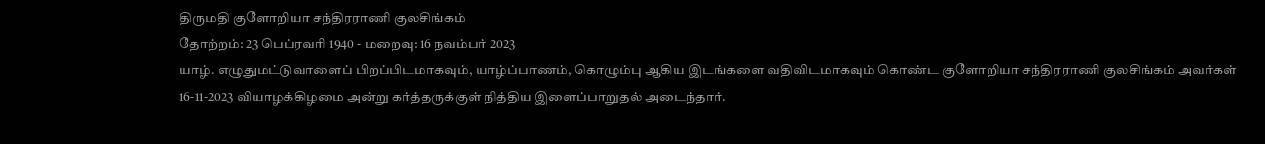திருமதி குளோறியா சந்திரராணி குலசிங்கம்
தோற்றம்: 23 பெப்ரவரி 1940 - மறைவு: 16 நவம்பர் 2023
யாழ். எழுதுமட்டுவாளைப் பிறப்பிடமாகவும், யாழ்ப்பாணம், கொழும்பு ஆகிய இடங்களை வதிவிடமாகவும் கொண்ட குளோறியா சந்திரராணி குலசிங்கம் அவர்கள் 16-11-2023 வியாழக்கிழமை அன்று கர்த்தருக்குள் நித்திய இளைப்பாறுதல் அடைந்தார்.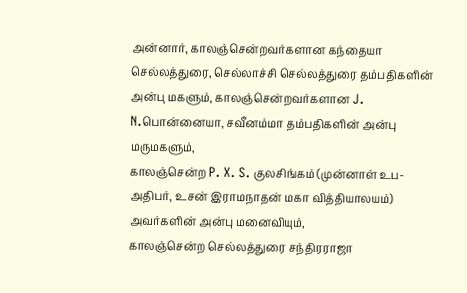அன்னார், காலஞ்சென்றவர்களான கந்தையா செல்லத்துரை, செல்லாச்சி செல்லத்துரை தம்பதிகளின் அன்பு மகளும், காலஞ்சென்றவர்களான J. N.பொன்னையா, சவீனம்மா தம்பதிகளின் அன்பு மருமகளும்,
காலஞ்சென்ற P. X. S. குலசிங்கம் (முன்னாள் உப-அதிபர், உசன் இராமநாதன் மகா வித்தியாலயம்) அவர்களின் அன்பு மனைவியும்,
காலஞ்சென்ற செல்லத்துரை சந்திரராஜா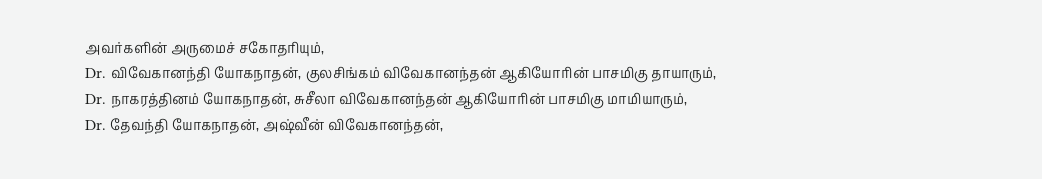அவர்களின் அருமைச் சகோதரியும்,
Dr. விவேகானந்தி யோகநாதன், குலசிங்கம் விவேகானந்தன் ஆகியோரின் பாசமிகு தாயாரும்,
Dr. நாகரத்தினம் யோகநாதன், சுசீலா விவேகானந்தன் ஆகியோரின் பாசமிகு மாமியாரும்,
Dr. தேவந்தி யோகநாதன், அஷ்வீன் விவேகானந்தன்,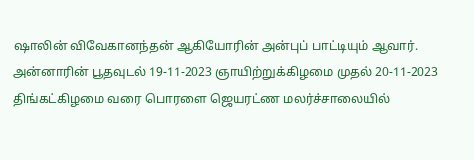ஷாலின் விவேகானந்தன் ஆகியோரின் அன்புப் பாட்டியும் ஆவார்.
அன்னாரின் பூதவுடல் 19-11-2023 ஞாயிற்றுக்கிழமை முதல் 20-11-2023 திங்கட்கிழமை வரை பொரளை ஜெயரட்ண மலர்ச்சாலையில்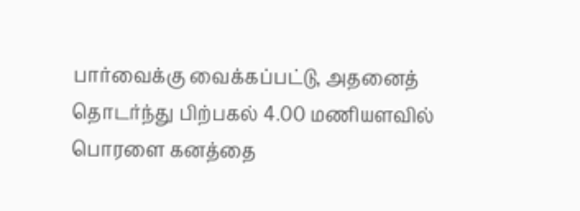பார்வைக்கு வைக்கப்பட்டு, அதனைத் தொடர்ந்து பிற்பகல் 4.00 மணியளவில் பொரளை கனத்தை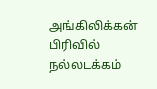அங்கிலிக்கன் பிரிவில் நல்லடக்கம்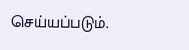செய்யப்படும்.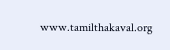www.tamilthakaval.org